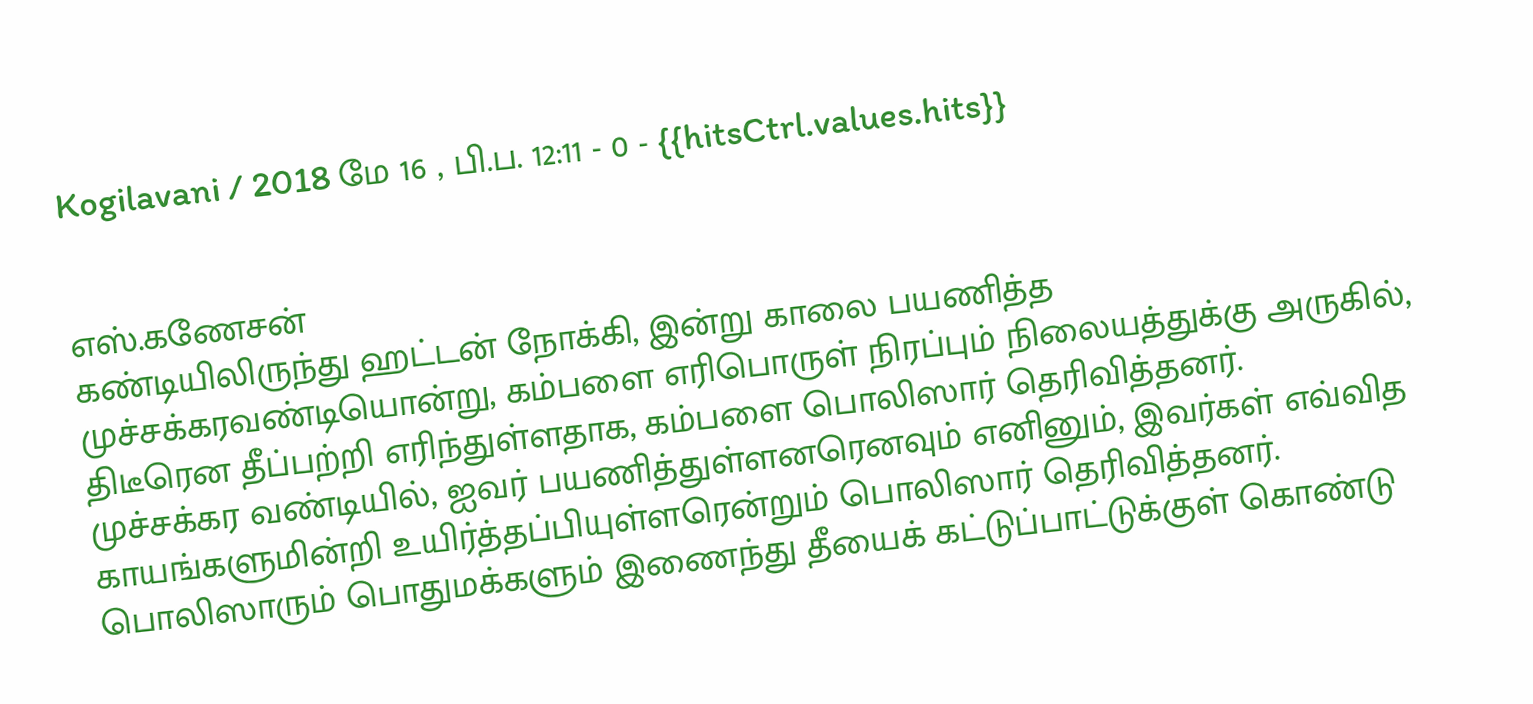Kogilavani / 2018 மே 16 , பி.ப. 12:11 - 0 - {{hitsCtrl.values.hits}}


எஸ்.கணேசன்
கண்டியிலிருந்து ஹட்டன் நோக்கி, இன்று காலை பயணித்த முச்சக்கரவண்டியொன்று, கம்பளை எரிபொருள் நிரப்பும் நிலையத்துக்கு அருகில், திடீரென தீப்பற்றி எரிந்துள்ளதாக, கம்பளை பொலிஸார் தெரிவித்தனர்.
முச்சக்கர வண்டியில், ஐவர் பயணித்துள்ளனரெனவும் எனினும், இவர்கள் எவ்வித காயங்களுமின்றி உயிர்த்தப்பியுள்ளரென்றும் பொலிஸார் தெரிவித்தனர்.
பொலிஸாரும் பொதுமக்களும் இணைந்து தீயைக் கட்டுப்பாட்டுக்குள் கொண்டு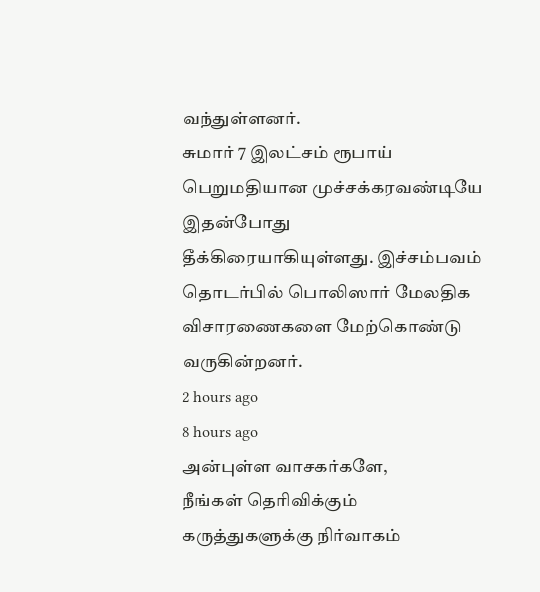வந்துள்ளனர்.
சுமார் 7 இலட்சம் ரூபாய் பெறுமதியான முச்சக்கரவண்டியே இதன்போது தீக்கிரையாகியுள்ளது. இச்சம்பவம் தொடர்பில் பொலிஸார் மேலதிக விசாரணைகளை மேற்கொண்டு வருகின்றனர்.
2 hours ago
8 hours ago
அன்புள்ள வாசகர்களே,
நீங்கள் தெரிவிக்கும் கருத்துகளுக்கு நிர்வாகம்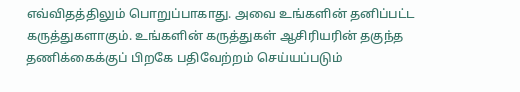எவ்விதத்திலும் பொறுப்பாகாது. அவை உங்களின் தனிப்பட்ட கருத்துகளாகும். உங்களின் கருத்துகள் ஆசிரியரின் தகுந்த தணிக்கைக்குப் பிறகே பதிவேற்றம் செய்யப்படும்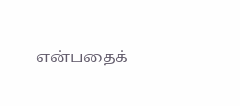என்பதைக்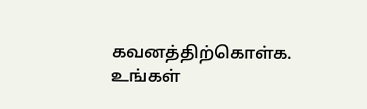கவனத்திற்கொள்க. உங்கள்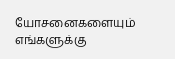யோசனைகளையும் எங்களுக்கு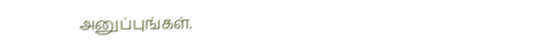அனுப்புங்கள்.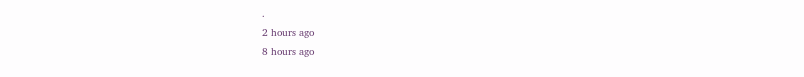.
2 hours ago
8 hours ago